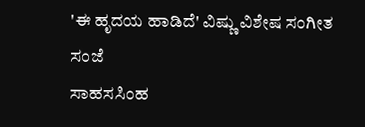'ಈ ಹೃದಯ ಹಾಡಿದೆ' ವಿಷ್ಣು ವಿಶೇಷ ಸಂಗೀತ ಸಂಜೆ
ಸಾಹಸಸಿಂಹ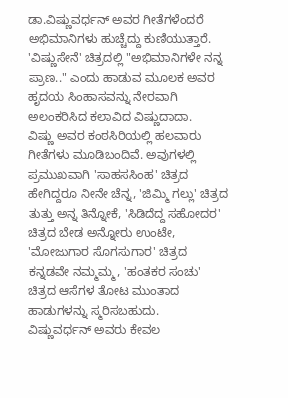ಡಾ.ವಿಷ್ಣುವರ್ಧನ್ ಅವರ ಗೀತೆಗಳೆಂದರೆ ಅಭಿಮಾನಿಗಳು ಹುಚ್ಚೆದ್ದು ಕುಣಿಯುತ್ತಾರೆ. 'ವಿಷ್ಣುಸೇನೆ' ಚಿತ್ರದಲ್ಲಿ "ಅಭಿಮಾನಿಗಳೇ ನನ್ನ ಪ್ರಾಣ.." ಎಂದು ಹಾಡುವ ಮೂಲಕ ಅವರ ಹೃದಯ ಸಿಂಹಾಸವನ್ನು ನೇರವಾಗಿ ಅಲಂಕರಿಸಿದ ಕಲಾವಿದ ವಿಷ್ಣುದಾದಾ.
ವಿಷ್ಣು ಅವರ ಕಂಠಸಿರಿಯಲ್ಲಿ ಹಲವಾರು ಗೀತೆಗಳು ಮೂಡಿಬಂದಿವೆ. ಅವುಗಳಲ್ಲಿ ಪ್ರಮುಖವಾಗಿ 'ಸಾಹಸಸಿಂಹ' ಚಿತ್ರದ ಹೇಗಿದ್ದರೂ ನೀನೇ ಚೆನ್ನ, 'ಜಿಮ್ಮಿ ಗಲ್ಲು' ಚಿತ್ರದ ತುತ್ತು ಅನ್ನ ತಿನ್ನೋಕೆ, 'ಸಿಡಿದೆದ್ದ ಸಹೋದರ' ಚಿತ್ರದ ಬೇಡ ಅನ್ನೋರು ಉಂಟೇ, 'ಮೋಜುಗಾರ ಸೊಗಸುಗಾರ' ಚಿತ್ರದ ಕನ್ನಡವೇ ನಮ್ಮಮ್ಮ, 'ಹಂತಕರ ಸಂಚು' ಚಿತ್ರದ ಆಸೆಗಳ ತೋಟ ಮುಂತಾದ ಹಾಡುಗಳನ್ನು ಸ್ಮರಿಸಬಹುದು.
ವಿಷ್ಣುವರ್ಧನ್ ಅವರು ಕೇವಲ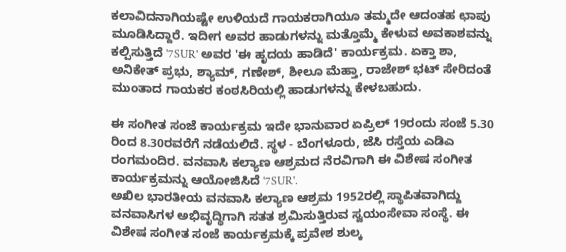ಕಲಾವಿದನಾಗಿಯಷ್ಟೇ ಉಳಿಯದೆ ಗಾಯಕರಾಗಿಯೂ ತಮ್ಮದೇ ಆದಂತಹ ಛಾಪು ಮೂಡಿಸಿದ್ದಾರೆ. ಇದೀಗ ಅವರ ಹಾಡುಗಳನ್ನು ಮತ್ತೊಮ್ಮೆ ಕೇಳುವ ಅವಕಾಶವನ್ನು ಕಲ್ಪಿಸುತ್ತಿದೆ '7SUR' ಅವರ 'ಈ ಹೃದಯ ಹಾಡಿದೆ' ಕಾರ್ಯಕ್ರಮ. ಏಕ್ತಾ ಶಾ, ಅನಿಕೇತ್ ಪ್ರಭು, ಶ್ಯಾಮ್, ಗಣೇಶ್, ಶೀಲೂ ಮೆಹ್ತಾ, ರಾಜೇಶ್ ಭಟ್ ಸೇರಿದಂತೆ ಮುಂತಾದ ಗಾಯಕರ ಕಂಠಸಿರಿಯಲ್ಲಿ ಹಾಡುಗಳನ್ನು ಕೇಳಬಹುದು.

ಈ ಸಂಗೀತ ಸಂಜೆ ಕಾರ್ಯಕ್ರಮ ಇದೇ ಭಾನುವಾರ ಏಪ್ರಿಲ್ 19ರಂದು ಸಂಜೆ 5.30 ರಿಂದ 8.30ರವರೆಗೆ ನಡೆಯಲಿದೆ. ಸ್ಥಳ - ಬೆಂಗಳೂರು, ಜೆಸಿ ರಸ್ತೆಯ ಎಡಿಎ ರಂಗಮಂದಿರ. ವನವಾಸಿ ಕಲ್ಯಾಣ ಆಶ್ರಮದ ನೆರವಿಗಾಗಿ ಈ ವಿಶೇಷ ಸಂಗೀತ ಕಾರ್ಯಕ್ರಮನ್ನು ಆಯೋಜಿಸಿದೆ '7SUR'.
ಅಖಿಲ ಭಾರತೀಯ ವನವಾಸಿ ಕಲ್ಯಾಣ ಆಶ್ರಮ 1952ರಲ್ಲಿ ಸ್ಥಾಪಿತವಾಗಿದ್ದು ವನವಾಸಿಗಳ ಅಭಿವೃದ್ಧಿಗಾಗಿ ಸತತ ಶ್ರಮಿಸುತ್ತಿರುವ ಸ್ವಯಂಸೇವಾ ಸಂಸ್ಥೆ. ಈ ವಿಶೇಷ ಸಂಗೀತ ಸಂಜೆ ಕಾರ್ಯಕ್ರಮಕ್ಕೆ ಪ್ರವೇಶ ಶುಲ್ಕ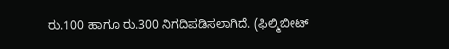ರು.100 ಹಾಗೂ ರು.300 ನಿಗದಿಪಡಿಸಲಾಗಿದೆ. (ಫಿಲ್ಮಿಬೀಟ್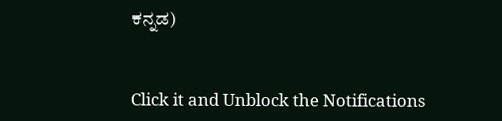ಕನ್ನಡ)


Click it and Unblock the Notifications